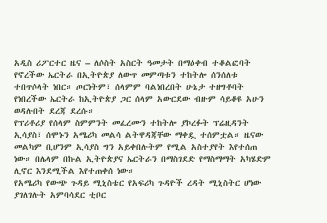አዲስ ሪፖርተር ዜና – ለሶስት አስርት ዓመታት በማዕቀብ ተቆልፎባት የኖረችው ኤርትራ በኢትዮጵያ ለውጥ መምጣቱን ተከትሎ ሰንሰለቱ ተበጥሶላት ነበር። ጦርነትም፣ ሰላምም ባልነበረበት ሁኔታ ተዘግቶባት የነበረችው ኤርትራ ከኢትዮጵያ ጋር ሰላም አውርደው ብዙም ሳይቆዩ አሁን ወዳሉበት ደረጃ ደረሱ።
የፕሪቶሪያ የሰላም ስምምንት መፈረሙን ተከትሎ ያኮረፉት ፕሬዚዳንት ኢሳያስ፣ ሰሞኑን አሜሪካ መልሳ ልትዋዳጃቸው ማቀዷ ተሰምቷል። ዜናው መልካም ቢሆንም ኢሳያስ ግን አይቀበሉትም የሚል አስተያየት እየተሰጠ ነው። በሌላም በኩል ኢትዮጵያና ኤርትራን በማስገደድ የማስማማት አካሄድም ሊኖር እንደሚችል እየተጠቀሰ ነው።
የአሜሪካ የውጭ ጉዳይ ሚኒስቴር የአፍሪካ ጉዳዮች ረዳት ሚኒስትር ሆነው ያገለገሉት አምባሳደር ቲቦር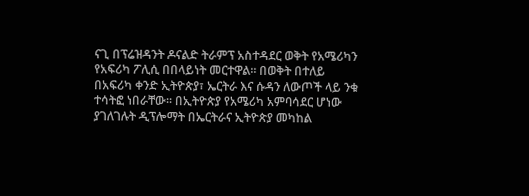ናጊ በፕሬዝዳንት ዶናልድ ትራምፕ አስተዳደር ወቅት የአሜሪካን የአፍሪካ ፖሊሲ በበላይነት መርተዋል። በወቅት በተለይ በአፍሪካ ቀንድ ኢትዮጵያ፣ ኤርትራ እና ሱዳን ለውጦች ላይ ንቁ ተሳትፎ ነበራቸው። በኢትዮጵያ የአሜሪካ አምባሳደር ሆነው ያገለገሉት ዲፕሎማት በኤርትራና ኢትዮጵያ መካከል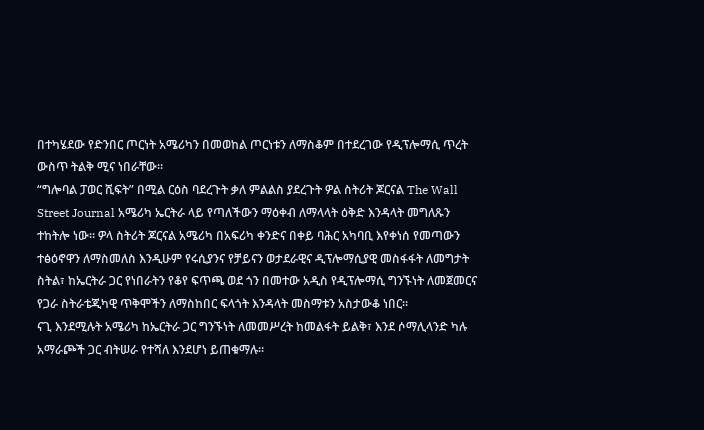በተካሄደው የድንበር ጦርነት አሜሪካን በመወከል ጦርነቱን ለማስቆም በተደረገው የዲፕሎማሲ ጥረት ውስጥ ትልቅ ሚና ነበራቸው።
“ግሎባል ፓወር ሺፍት” በሚል ርዕስ ባደረጉት ቃለ ምልልስ ያደረጉት ዎል ስትሪት ጆርናል The Wall Street Journal አሜሪካ ኤርትራ ላይ የጣለችውን ማዕቀብ ለማላላት ዕቅድ እንዳላት መግለጹን ተከትሎ ነው። ዎላ ስትሪት ጆርናል አሜሪካ በአፍሪካ ቀንድና በቀይ ባሕር አካባቢ እየቀነሰ የመጣውን ተፅዕኖዋን ለማስመለስ እንዲሁም የሩሲያንና የቻይናን ወታደራዊና ዲፕሎማሲያዊ መስፋፋት ለመግታት ስትል፣ ከኤርትራ ጋር የነበራትን የቆየ ፍጥጫ ወደ ጎን በመተው አዲስ የዲፕሎማሲ ግንኙነት ለመጀመርና የጋራ ስትራቴጂካዊ ጥቅሞችን ለማስከበር ፍላጎት እንዳላት መስማቱን አስታውቆ ነበር።
ናጊ እንደሚሉት አሜሪካ ከኤርትራ ጋር ግንኙነት ለመመሥረት ከመልፋት ይልቅ፣ እንደ ሶማሊላንድ ካሉ አማራጮች ጋር ብትሠራ የተሻለ እንደሆነ ይጠቁማሉ።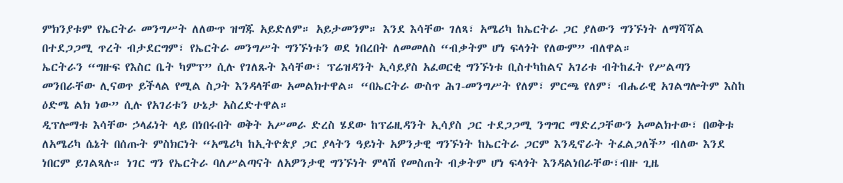ምክንያቱም የኤርትራ መንግሥት ለለውጥ ዝግጁ አይድለም። አይታመንም። እንደ እሳቸው ገለጻ፣ አሜሪካ ከኤርትራ ጋር ያለውን ግንኙነት ለማሻሻል በተደጋጋሚ ጥረት ብታደርግም፣ የኤርትራ መንግሥት ግንኙነቱን ወደ ነበረበት ለመመለስ “ብቃትም ሆነ ፍላጎት የለውም” ብለዋል።
ኤርትራን “ግዙፍ የእስር ቤት ካምፕ” ሲሉ የገለጹት እሳቸው፣ ፕሬዝዳንት ኢሳይያስ አፈወርቂ ግንኙነቱ ቢስተካከልና አገሪቱ ብትከፈት የሥልጣን መንበራቸው ሊናወጥ ይችላል የሚል ስጋት እንዳላቸው አመልክተዋል። “በኤርትራ ውስጥ ሕገ-መንግሥት የለም፣ ምርጫ የለም፣ ብሔራዊ አገልግሎትም እስከ ዕድሜ ልክ ነው” ሲሉ የአገሪቱን ሁኔታ አስረድተዋል።
ዲፕሎማቱ እሳቸው ኃላፊነት ላይ በነበሩበት ወቅት አሥመራ ድረስ ሄደው ከፕሬዚዳንት ኢሳያስ ጋር ተደጋጋሚ ንግግር ማድረጋቸውን አመልክተው፣ በወቅቱ ለአሜሪካ ሴኔት በሰጡት ምስክርነት “አሜሪካ ከኢትዮጵያ ጋር ያላትን ዓይነት አዎንታዊ ግንኙነት ከኤርትራ ጋርም እንዲኖራት ትፈልጋለች” ብለው እንደ ነበርም ይገልጻሉ። ነገር ግን የኤርትራ ባለሥልጣናት ለአዎንታዊ ግንኙነት ምላሽ የመስጠት ብቃትም ሆነ ፍላጎት እንዳልነበራቸው፣ብዙ ጊዜ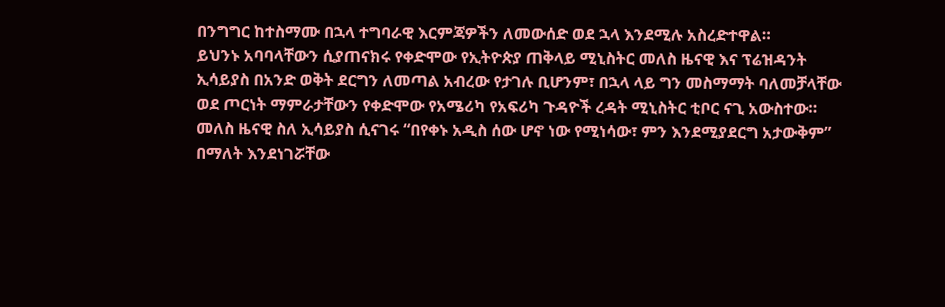በንግግር ከተስማሙ በኋላ ተግባራዊ እርምጃዎችን ለመውሰድ ወደ ኋላ እንደሚሉ አስረድተዋል።
ይህንኑ አባባላቸውን ሲያጠናክሩ የቀድሞው የኢትዮጵያ ጠቅላይ ሚኒስትር መለስ ዜናዊ እና ፕሬዝዳንት ኢሳይያስ በአንድ ወቅት ደርግን ለመጣል አብረው የታገሉ ቢሆንም፣ በኋላ ላይ ግን መስማማት ባለመቻላቸው ወደ ጦርነት ማምራታቸውን የቀድሞው የአሜሪካ የአፍሪካ ጉዳዮች ረዳት ሚኒስትር ቲቦር ናጊ አውስተው። መለስ ዜናዊ ስለ ኢሳይያስ ሲናገሩ “በየቀኑ አዲስ ሰው ሆኖ ነው የሚነሳው፣ ምን እንደሚያደርግ አታውቅም” በማለት እንደነገሯቸው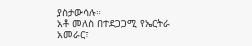ያስታውሳሉ።
አቶ መለስ በተደጋጋሚ የኤርትራ አመራር፣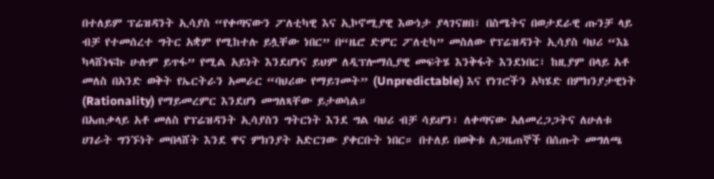በተለይም ፕሬዝዳንት ኢሳያስ “የቀጣናውን ፖለቲካዊ እና ኢኮኖሚያዊ እውነታ ያላገናዘበ፣ በስሜትና በወታደራዊ ጡንቻ ላይ ብቻ የተመሰረተ ግትር አቋም የሚከተሉ ይሏቸው ነበር” በ“ዜሮ ድምር ፖለቲካ” መስለው የፕሬዝዳንት ኢሳያስ ባህሪ “እኔ ካላሸነፍኩ ሁሉም ይጥፋ” የሚል አይነት እንደሆነና ይህም ለዲፕሎማሲያዊ መፍትሄ እንቅፋት እንደነበር፣ ከዚያም በላይ አቶ መለስ በአንድ ወቅት የኤርትራን አመራር “ባህሪው የማይገመት” (Unpredictable) እና የነገሮችን አካሄድ በምክንያታዊነት (Rationality) የማይመረምር እንደሆነ መግለጻቸው ይታወሳል።
በአጠቃላይ አቶ መለስ የፕሬዝዳንት ኢሳያስን ግትርነት እንደ ግል ባህሪ ብቻ ሳይሆን፣ ለቀጣናው አለመረጋጋትና ለሁለቱ ሀገራት ግንኙነት መበላሸት እንደ ዋና ምክንያት አድርገው ያቀርቡት ነበር። በተለይ በወቅቱ ለጋዜጠኞች በሰጡት መግለጫ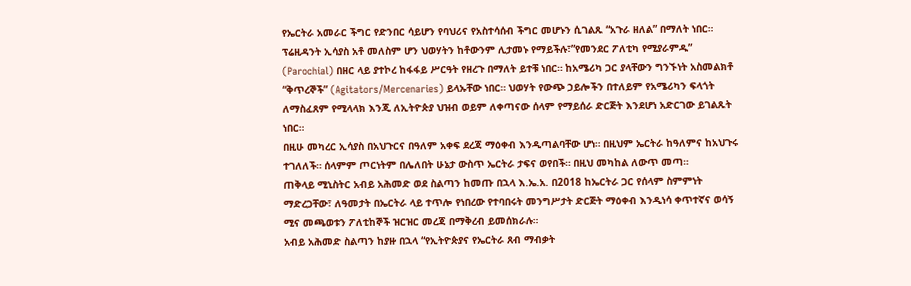የኤርትራ አመራር ችግር የድንበር ሳይሆን የባህሪና የአስተሳሰብ ችግር መሆኑን ሲገልጹ “አጉራ ዘለል” በማለት ነበር።
ፕሬዚዳንት ኢሳያስ አቶ መለስም ሆን ህወሃትን ከቶውንም ሊታመኑ የማይችሉ፣”የመንደር ፖለቲካ የሚያራምዱ” (Parochial) በዘር ላይ ያተኮረ ከፋፋይ ሥርዓት የዘረጉ በማለት ይተቹ ነበር። ከአሜሪካ ጋር ያላቸውን ግንኙነት አስመልክቶ “ቅጥረኞች” (Agitators/Mercenaries) ይላኡቸው ነበር። ህወሃት የውጭ ኃይሎችን በተለይም የአሜሪካን ፍላጎት ለማስፈጸም የሚላላክ እንጂ ለኢትዮጵያ ህዝብ ወይም ለቀጣናው ሰላም የማይሰራ ድርጅት እንደሆነ አድርገው ይገልጹት ነበር።
በዚሁ መካረር ኢሳያስ በአህጉርና በዓለም አቀፍ ደረጃ ማዕቀብ እንዲጣልባቸው ሆነ። በዚህም ኤርትራ ከዓለምና ከአህጉሩ ተገለለች። ሰላምም ጦርነትም በሌለበት ሁኔታ ውስጥ ኤርትራ ታፍና ወየበች። በዚህ መካከል ለውጥ መጣ።
ጠቅላይ ሚኒስትር አብይ አሕመድ ወደ ስልጣን ከመጡ በኋላ እ.ኤ.አ. በ2018 ከኤርትራ ጋር የሰላም ስምምነት ማድረጋቸው፣ ለዓመታት በኤርትራ ላይ ተጥሎ የነበረው የተባበሩት መንግሥታት ድርጅት ማዕቀብ እንዲነሳ ቀጥተኛና ወሳኝ ሚና መጫወቱን ፖለቲከኞች ዝርዝር መረጃ በማቅረብ ይመሰክራሉ።
አብይ አሕመድ ስልጣን ከያዙ በኋላ “የኢትዮጵያና የኤርትራ ጸብ ማብቃት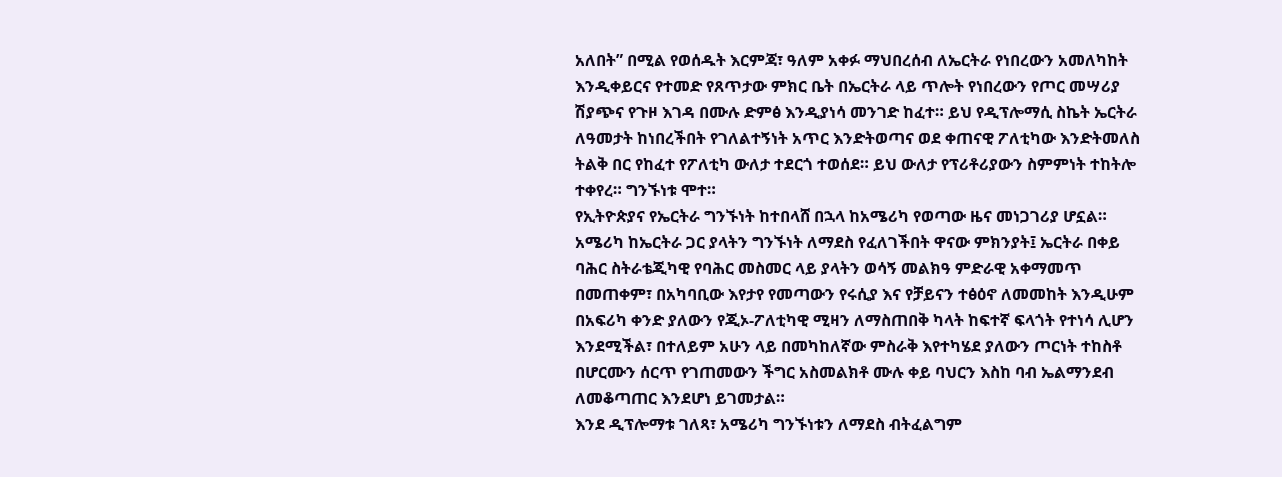አለበት” በሚል የወሰዱት እርምጃ፣ ዓለም አቀፉ ማህበረሰብ ለኤርትራ የነበረውን አመለካከት እንዲቀይርና የተመድ የጸጥታው ምክር ቤት በኤርትራ ላይ ጥሎት የነበረውን የጦር መሣሪያ ሽያጭና የጉዞ እገዳ በሙሉ ድምፅ እንዲያነሳ መንገድ ከፈተ። ይህ የዲፕሎማሲ ስኬት ኤርትራ ለዓመታት ከነበረችበት የገለልተኝነት አጥር እንድትወጣና ወደ ቀጠናዊ ፖለቲካው እንድትመለስ ትልቅ በር የከፈተ የፖለቲካ ውለታ ተደርጎ ተወሰደ። ይህ ውለታ የፕሪቶሪያውን ስምምነት ተከትሎ ተቀየረ። ግንኙነቱ ሞተ።
የኢትዮጵያና የኤርትራ ግንኙነት ከተበላሸ በኋላ ከአሜሪካ የወጣው ዜና መነጋገሪያ ሆኗል። አሜሪካ ከኤርትራ ጋር ያላትን ግንኙነት ለማደስ የፈለገችበት ዋናው ምክንያት፤ ኤርትራ በቀይ ባሕር ስትራቴጂካዊ የባሕር መስመር ላይ ያላትን ወሳኝ መልክዓ ምድራዊ አቀማመጥ በመጠቀም፣ በአካባቢው እየታየ የመጣውን የሩሲያ እና የቻይናን ተፅዕኖ ለመመከት እንዲሁም በአፍሪካ ቀንድ ያለውን የጂኦ-ፖለቲካዊ ሚዛን ለማስጠበቅ ካላት ከፍተኛ ፍላጎት የተነሳ ሊሆን እንደሚችል፣ በተለይም አሁን ላይ በመካከለኛው ምስራቅ እየተካሄደ ያለውን ጦርነት ተከስቶ በሆርሙን ሰርጥ የገጠመውን ችግር አስመልክቶ ሙሉ ቀይ ባህርን እስከ ባብ ኤልማንደብ ለመቆጣጠር እንደሆነ ይገመታል።
እንደ ዲፕሎማቱ ገለጻ፣ አሜሪካ ግንኙነቱን ለማደስ ብትፈልግም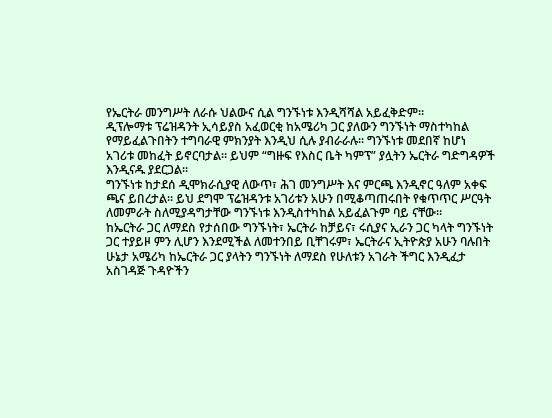የኤርትራ መንግሥት ለራሱ ህልውና ሲል ግንኙነቱ እንዲሻሻል አይፈቅድም።
ዲፕሎማቱ ፕሬዝዳንት ኢሳይያስ አፈወርቂ ከአሜሪካ ጋር ያለውን ግንኙነት ማስተካከል የማይፈልጉበትን ተግባራዊ ምክንያት እንዲህ ሲሉ ያብራራሉ። ግንኙነቱ መደበኛ ከሆነ አገሪቱ መከፈት ይኖርባታል። ይህም “ግዙፍ የእስር ቤት ካምፕ” ያሏትን ኤርትራ ግድግዳዎች እንዲናዱ ያደርጋል።
ግንኙነቱ ከታደሰ ዲሞክራሲያዊ ለውጥ፣ ሕገ መንግሥት እና ምርጫ እንዲኖር ዓለም አቀፍ ጫና ይበረታል። ይህ ደግሞ ፕሬዝዳንቱ አገሪቱን አሁን በሚቆጣጠሩበት የቁጥጥር ሥርዓት ለመምራት ስለሚያዳግታቸው ግንኙነቱ እንዲስተካከል አይፈልጉም ባይ ናቸው።
ከኤርትራ ጋር ለማደስ የታሰበው ግንኙነት፣ ኤርትራ ከቻይና፣ ሩሲያና ኢራን ጋር ካላት ግንኙነት ጋር ተያይዞ ምን ሊሆን እንደሚችል ለመተንበይ ቢቸገሩም፣ ኤርትራና ኢትዮጵያ አሁን ባሉበት ሁኔታ አሜሪካ ከኤርትራ ጋር ያላትን ግንኙነት ለማደስ የሁለቱን አገራት ችግር እንዲፈታ አስገዳጅ ጉዳዮችን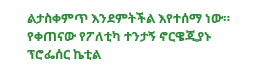ልታስቀምጥ እንደምትችል እየተሰማ ነው።
የቀጠናው የፖለቲካ ተንታኝ ኖርዌጂያኑ ፕሮፌሰር ኬቲል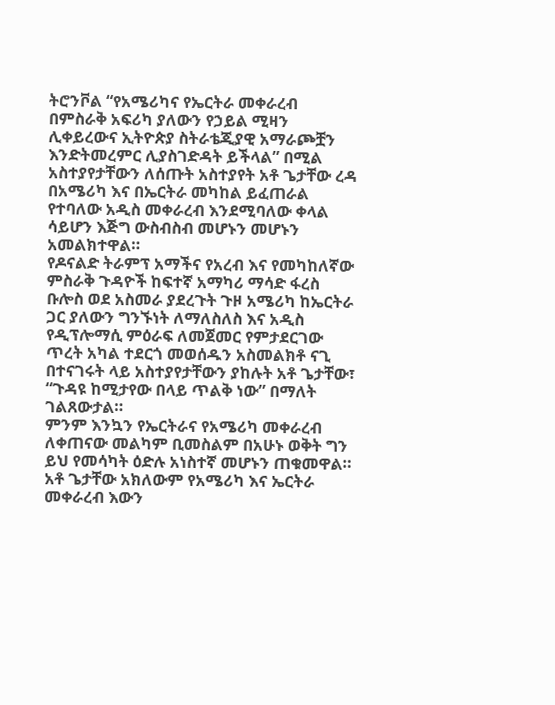ትሮንቮል “የአሜሪካና የኤርትራ መቀራረብ በምስራቅ አፍሪካ ያለውን የኃይል ሚዛን ሊቀይረውና ኢትዮጵያ ስትራቴጂያዊ አማራጮቿን እንድትመረምር ሊያስገድዳት ይችላል” በሚል አስተያየታቸውን ለሰጡት አስተያየት አቶ ጌታቸው ረዳ በአሜሪካ እና በኤርትራ መካከል ይፈጠራል የተባለው አዲስ መቀራረብ እንደሚባለው ቀላል ሳይሆን እጅግ ውስብስብ መሆኑን መሆኑን አመልክተዋል።
የዶናልድ ትራምፕ አማችና የአረብ እና የመካከለኛው ምስራቅ ጉዳዮች ከፍተኛ አማካሪ ማሳድ ፋረስ ቡሎስ ወደ አስመራ ያደረጉት ጉዞ አሜሪካ ከኤርትራ ጋር ያለውን ግንኙነት ለማለስለስ እና አዲስ የዲፕሎማሲ ምዕራፍ ለመጀመር የምታደርገው ጥረት አካል ተደርጎ መወሰዱን አስመልክቶ ናጊ በተናገሩት ላይ አስተያየታቸውን ያከሉት አቶ ጌታቸው፣ “ጉዳዩ ከሚታየው በላይ ጥልቅ ነው” በማለት ገልጸውታል።
ምንም እንኳን የኤርትራና የአሜሪካ መቀራረብ ለቀጠናው መልካም ቢመስልም በአሁኑ ወቅት ግን ይህ የመሳካት ዕድሉ አነስተኛ መሆኑን ጠቁመዋል።
አቶ ጌታቸው አክለውም የአሜሪካ እና ኤርትራ መቀራረብ እውን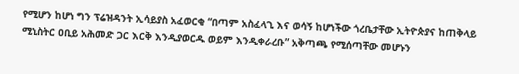የሚሆን ከሆነ ግን ፕሬዝዳንት ኢሳይያስ አፈወርቂ “በጣም አስፈላጊ እና ወሳኝ ከሆነችው ጎረቤታቸው ኢትዮጵያና ከጠቅላይ ሚኒስትር ዐቢይ አሕመድ ጋር እርቅ እንዲያወርዱ ወይም እንዲቀራረቡ” አቅጣጫ የሚሰጣቸው መሆኑን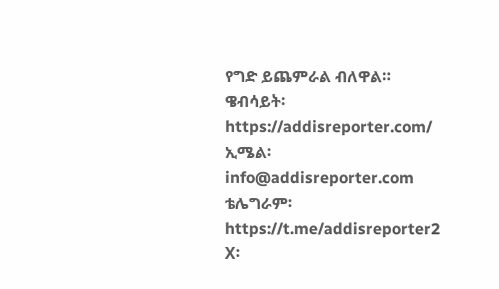የግድ ይጨምራል ብለዋል።
ዌብሳይት፡ https://addisreporter.com/
ኢሜል፡ info@addisreporter.com
ቴሌግራም፡ https://t.me/addisreporter2
X፡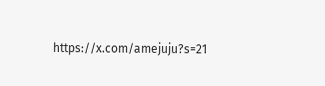https://x.com/amejuju?s=21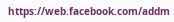https://web.facebook.com/addm